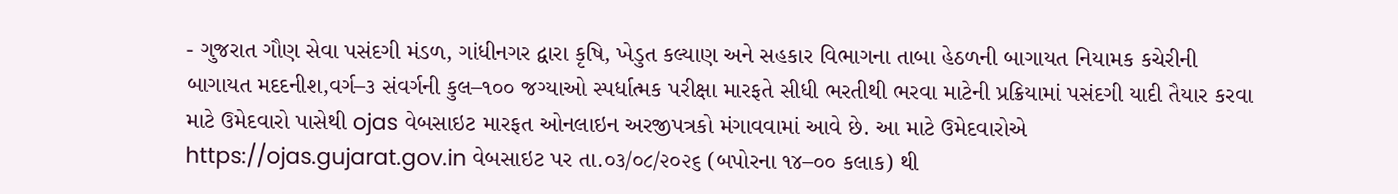- ગુજરાત ગૌણ સેવા પસંદગી મંડળ, ગાંધીનગર દ્વારા કૃષિ, ખેડુત કલ્યાણ અને સહકાર વિભાગના તાબા હેઠળની બાગાયત નિયામક કચેરીની બાગાયત મદદનીશ,વર્ગ–૩ સંવર્ગની કુલ–૧૦૦ જગ્યાઓ સ્પર્ધાત્મક પરીક્ષા મારફતે સીધી ભરતીથી ભરવા માટેની પ્રક્રિયામાં પસંદગી યાદી તૈયાર કરવા માટે ઉમેદવારો પાસેથી ojas વેબસાઇટ મારફત ઓનલાઇન અરજીપત્રકો મંગાવવામાં આવે છે. આ માટે ઉમેદવારોએ https://ojas.gujarat.gov.in વેબસાઇટ પર તા.૦૩/૦૮/૨૦૨૬ (બપોરના ૧૪–૦૦ કલાક) થી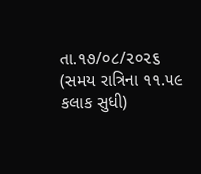તા.૧૭/૦૮/૨૦૨૬ (સમય રાત્રિના ૧૧.૫૯ કલાક સુધી)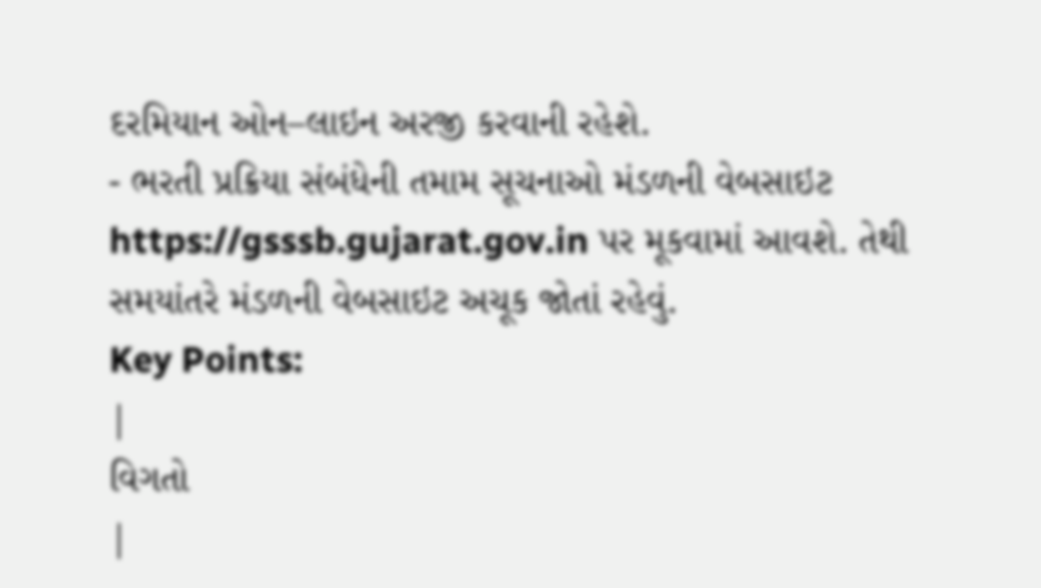દરમિયાન ઓન–લાઇન અરજી કરવાની રહેશે.
- ભરતી પ્રક્રિયા સંબંધેની તમામ સૂચનાઓ મંડળની વેબસાઇટ https://gsssb.gujarat.gov.in પર મૂકવામાં આવશે. તેથી સમયાંતરે મંડળની વેબસાઇટ અચૂક જોતાં રહેવું.
Key Points:
|
વિગતો
|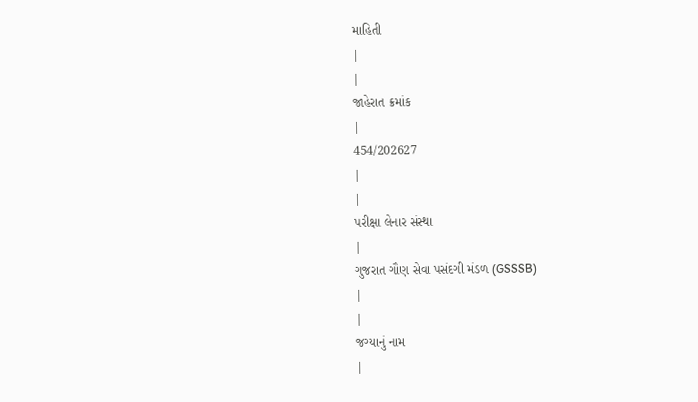માહિતી
|
|
જાહેરાત ક્રમાંક
|
454/202627
|
|
પરીક્ષા લેનાર સંસ્થા
|
ગુજરાત ગૌણ સેવા પસંદગી મંડળ (GSSSB)
|
|
જગ્યાનું નામ
|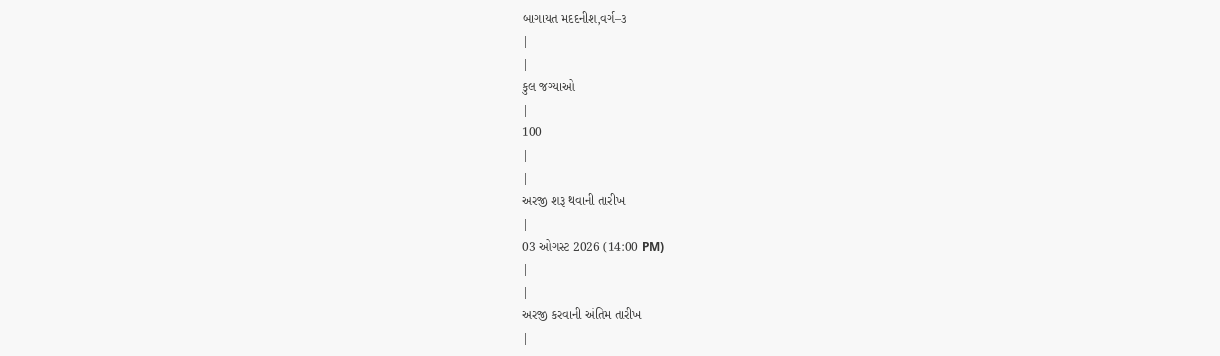બાગાયત મદદનીશ,વર્ગ–૩
|
|
કુલ જગ્યાઓ
|
100
|
|
અરજી શરૂ થવાની તારીખ
|
03 ઓગસ્ટ 2026 (14:00 PM)
|
|
અરજી કરવાની અંતિમ તારીખ
|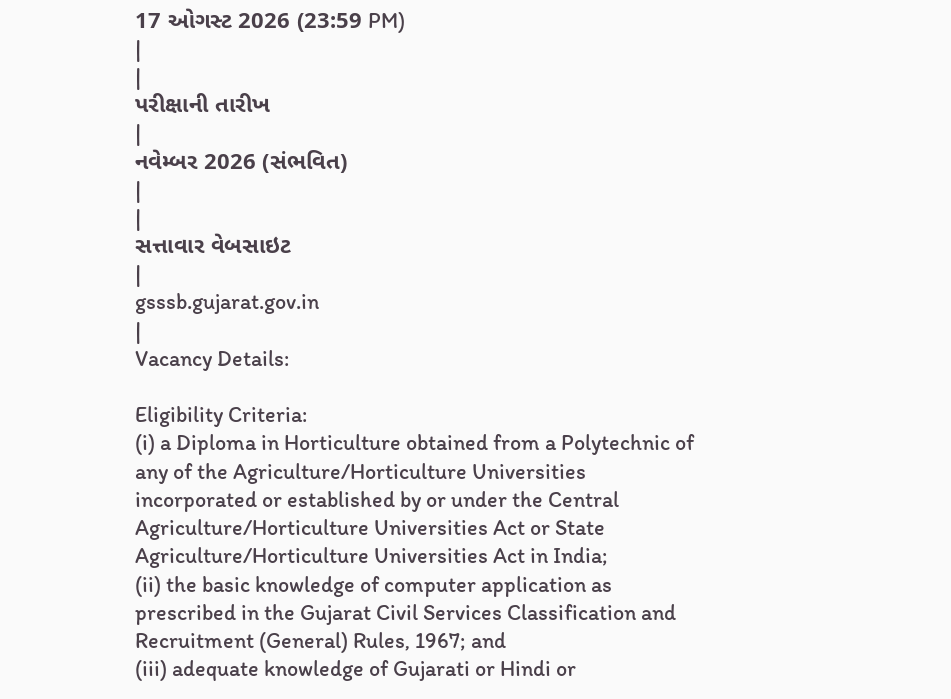17 ઓગસ્ટ 2026 (23:59 PM)
|
|
પરીક્ષાની તારીખ
|
નવેમ્બર 2026 (સંભવિત)
|
|
સત્તાવાર વેબસાઇટ
|
gsssb.gujarat.gov.in
|
Vacancy Details:

Eligibility Criteria:
(i) a Diploma in Horticulture obtained from a Polytechnic of any of the Agriculture/Horticulture Universities incorporated or established by or under the Central Agriculture/Horticulture Universities Act or State Agriculture/Horticulture Universities Act in India;
(ii) the basic knowledge of computer application as prescribed in the Gujarat Civil Services Classification and Recruitment (General) Rules, 1967; and
(iii) adequate knowledge of Gujarati or Hindi or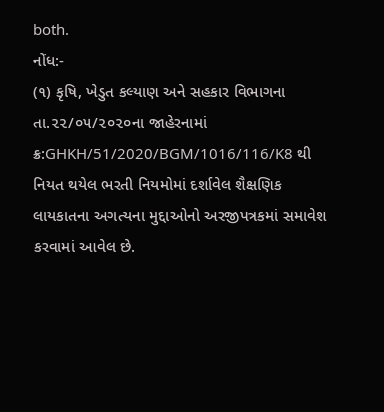both.
નોંધ:-
(૧) કૃષિ, ખેડુત કલ્યાણ અને સહકાર વિભાગના તા.૨૨/૦૫/૨૦૨૦ના જાહેરનામાં ક્ર:GHKH/51/2020/BGM/1016/116/K8 થી નિયત થયેલ ભરતી નિયમોમાં દર્શાવેલ શૈક્ષણિક લાયકાતના અગત્યના મુદ્દાઓનો અરજીપત્રકમાં સમાવેશ કરવામાં આવેલ છે.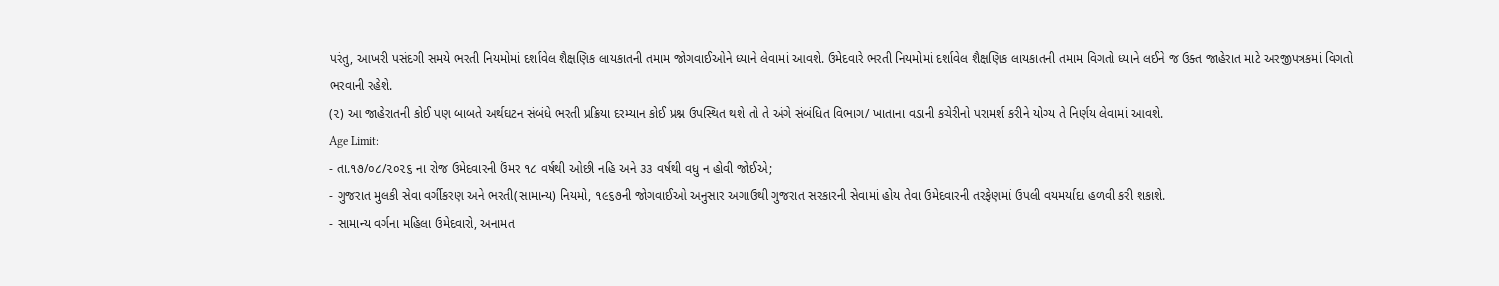પરંતુ, આખરી પસંદગી સમયે ભરતી નિયમોમાં દર્શાવેલ શૈક્ષણિક લાયકાતની તમામ જોગવાઈઓને ધ્યાને લેવામાં આવશે. ઉમેદવારે ભરતી નિયમોમાં દર્શાવેલ શૈક્ષણિક લાયકાતની તમામ વિગતો ધ્યાને લઈને જ ઉક્ત જાહેરાત માટે અરજીપત્રકમાં વિગતો ભરવાની રહેશે.
(૨) આ જાહેરાતની કોઈ પણ બાબતે અર્થઘટન સંબંધે ભરતી પ્રક્રિયા દરમ્યાન કોઈ પ્રશ્ન ઉપસ્થિત થશે તો તે અંગે સંબંધિત વિભાગ/ ખાતાના વડાની કચેરીનો પરામર્શ કરીને યોગ્ય તે નિર્ણય લેવામાં આવશે.
Age Limit:
- તા.૧૭/૦૮/૨૦૨૬ ના રોજ ઉમેદવારની ઉંમર ૧૮ વર્ષથી ઓછી નહિ અને ૩૩ વર્ષથી વધુ ન હોવી જોઈએ;
- ગુજરાત મુલકી સેવા વર્ગીકરણ અને ભરતી(સામાન્ય) નિયમો, ૧૯૬૭ની જોગવાઈઓ અનુસાર અગાઉથી ગુજરાત સરકારની સેવામાં હોય તેવા ઉમેદવારની તરફેણમાં ઉપલી વયમર્યાદા હળવી કરી શકાશે.
- સામાન્ય વર્ગના મહિલા ઉમેદવારો, અનામત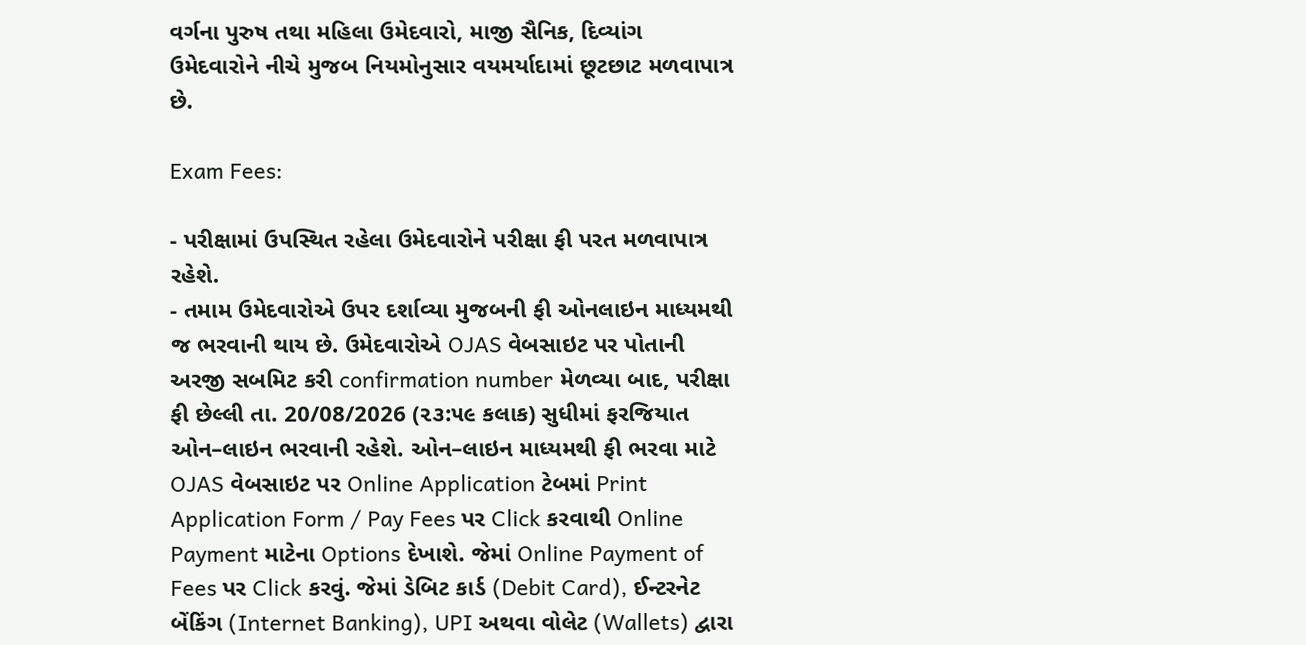વર્ગના પુરુષ તથા મહિલા ઉમેદવારો, માજી સૈનિક, દિવ્યાંગ ઉમેદવારોને નીચે મુજબ નિયમોનુસાર વયમર્યાદામાં છૂટછાટ મળવાપાત્ર છે.

Exam Fees:

- પરીક્ષામાં ઉપસ્થિત રહેલા ઉમેદવારોને પરીક્ષા ફી પરત મળવાપાત્ર રહેશે.
- તમામ ઉમેદવારોએ ઉપર દર્શાવ્યા મુજબની ફી ઓનલાઇન માધ્યમથી જ ભરવાની થાય છે. ઉમેદવારોએ OJAS વેબસાઇટ પર પોતાની અરજી સબમિટ કરી confirmation number મેળવ્યા બાદ, પરીક્ષા ફી છેલ્લી તા. 20/08/2026 (૨૩:૫૯ કલાક) સુધીમાં ફરજિયાત ઓન–લાઇન ભરવાની રહેશે. ઓન–લાઇન માધ્યમથી ફી ભરવા માટે OJAS વેબસાઇટ પર Online Application ટેબમાં Print Application Form / Pay Fees પર Click કરવાથી Online Payment માટેના Options દેખાશે. જેમાં Online Payment of Fees પર Click કરવું. જેમાં ડેબિટ કાર્ડ (Debit Card), ઈન્ટરનેટ બેંકિંગ (Internet Banking), UPI અથવા વોલેટ (Wallets) દ્વારા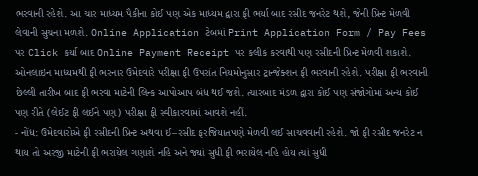ભરવાની રહેશે. આ ચાર માધ્યમ પૈકીના કોઈ પણ એક માધ્યમ દ્વારા ફી ભર્યા બાદ રસીદ જનરેટ થશે, જેની પ્રિન્ટ મેળવી લેવાની સુચના મળશે. Online Application ટેબમાં Print Application Form / Pay Fees પર Click કર્યા બાદ Online Payment Receipt પર કલીક કરવાથી પણ રસીદની પ્રિન્ટ મેળવી શકાશે. ઓનલાઇન માધ્યમથી ફી ભરનાર ઉમેદવારે પરીક્ષા ફી ઉપરાંત નિયમોનુસાર ટ્રાન્જેક્શન ફી ભરવાની રહેશે. પરીક્ષા ફી ભરવાની છેલ્લી તારીખ બાદ ફી ભરવા માટેની લિન્ક આપોઆપ બંધ થઈ જશે. ત્યારબાદ મંડળ દ્વારા કોઈ પણ સંજોગોમાં અન્ય કોઈ પણ રીતે (લેઈટ ફી લઈને પણ) પરીક્ષા ફી સ્વીકારવામાં આવશે નહીં.
- નોંધ: ઉમેદવારોએ ફી રસીદની પ્રિન્ટ અથવા ઈ–રસીદ ફરજિયાતપણે મેળવી લઈ સાચવવાની રહેશે. જો ફી રસીદ જનરેટ ન થાય તો અરજી માટેની ફી ભરાયેલ ગણાશે નહિ અને જ્યાં સુધી ફી ભરાયેલ નહિ હોય ત્યાં સુધી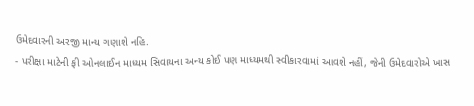ઉમેદવારની અરજી માન્ય ગણાશે નહિ.
- પરીક્ષા માટેની ફી ઓનલાઈન માધ્યમ સિવાયના અન્ય કોઈ પણ માધ્યમથી સ્વીકારવામાં આવશે નહીં, જેની ઉમેદવારોએ ખાસ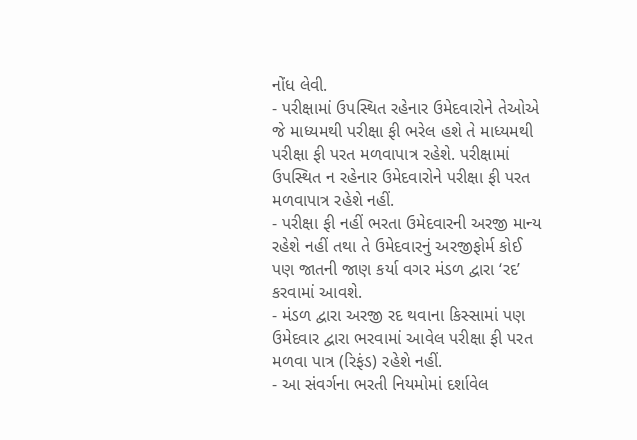નોંધ લેવી.
- પરીક્ષામાં ઉપસ્થિત રહેનાર ઉમેદવારોને તેઓએ જે માધ્યમથી પરીક્ષા ફી ભરેલ હશે તે માધ્યમથી પરીક્ષા ફી પરત મળવાપાત્ર રહેશે. પરીક્ષામાં ઉપસ્થિત ન રહેનાર ઉમેદવારોને પરીક્ષા ફી પરત મળવાપાત્ર રહેશે નહીં.
- પરીક્ષા ફી નહીં ભરતા ઉમેદવારની અરજી માન્ય રહેશે નહીં તથા તે ઉમેદવારનું અરજીફોર્મ કોઈ પણ જાતની જાણ કર્યા વગર મંડળ દ્વારા ‘રદ’ કરવામાં આવશે.
- મંડળ દ્વારા અરજી રદ થવાના કિસ્સામાં પણ ઉમેદવાર દ્વારા ભરવામાં આવેલ પરીક્ષા ફી પરત મળવા પાત્ર (રિફંડ) રહેશે નહીં.
- આ સંવર્ગના ભરતી નિયમોમાં દર્શાવેલ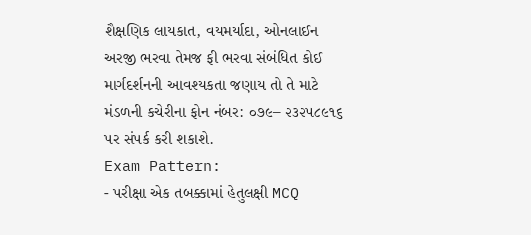શૈક્ષણિક લાયકાત, વયમર્યાદા, ઓનલાઈન અરજી ભરવા તેમજ ફી ભરવા સંબંધિત કોઈ માર્ગદર્શનની આવશ્યકતા જણાય તો તે માટે મંડળની કચેરીના ફોન નંબર: ૦૭૯– ૨૩૨૫૮૯૧૬ પર સંપર્ક કરી શકાશે.
Exam Pattern:
- પરીક્ષા એક તબક્કામાં હેતુલક્ષી MCQ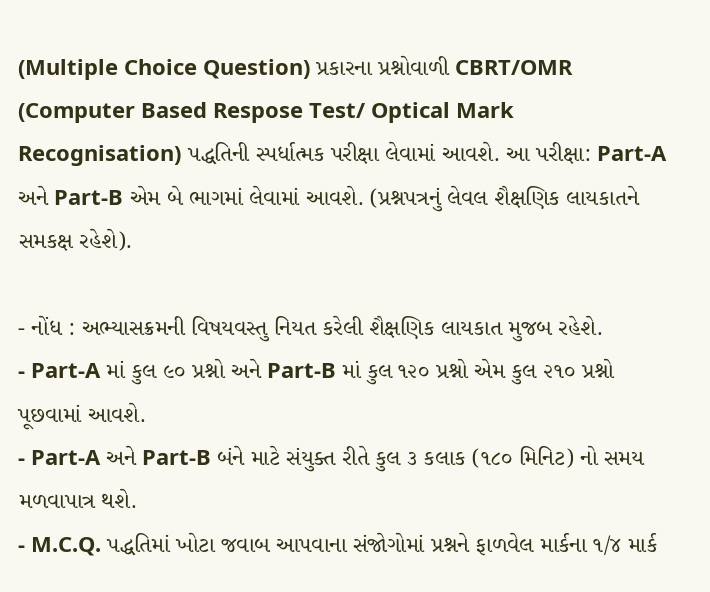(Multiple Choice Question) પ્રકારના પ્રશ્નોવાળી CBRT/OMR (Computer Based Respose Test/ Optical Mark Recognisation) પદ્ધતિની સ્પર્ધાત્મક પરીક્ષા લેવામાં આવશે. આ પરીક્ષા: Part-A અને Part-B એમ બે ભાગમાં લેવામાં આવશે. (પ્રશ્નપત્રનું લેવલ શૈક્ષણિક લાયકાતને સમકક્ષ રહેશે).

- નોંધ : અભ્યાસક્રમની વિષયવસ્તુ નિયત કરેલી શૈક્ષણિક લાયકાત મુજબ રહેશે.
- Part-A માં કુલ ૯૦ પ્રશ્નો અને Part-B માં કુલ ૧૨૦ પ્રશ્નો એમ કુલ ૨૧૦ પ્રશ્નો પૂછવામાં આવશે.
- Part-A અને Part-B બંને માટે સંયુક્ત રીતે કુલ ૩ કલાક (૧૮૦ મિનિટ) નો સમય મળવાપાત્ર થશે.
- M.C.Q. પદ્ધતિમાં ખોટા જવાબ આપવાના સંજોગોમાં પ્રશ્નને ફાળવેલ માર્કના ૧/૪ માર્ક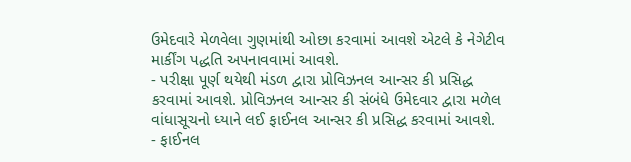ઉમેદવારે મેળવેલા ગુણમાંથી ઓછા કરવામાં આવશે એટલે કે નેગેટીવ માર્કીંગ પદ્ધતિ અપનાવવામાં આવશે.
- પરીક્ષા પૂર્ણ થયેથી મંડળ દ્વારા પ્રોવિઝનલ આન્સર કી પ્રસિદ્ધ કરવામાં આવશે. પ્રોવિઝનલ આન્સર કી સંબંધે ઉમેદવાર દ્વારા મળેલ વાંધાસૂચનો ધ્યાને લઈ ફાઈનલ આન્સર કી પ્રસિદ્ધ કરવામાં આવશે.
- ફાઈનલ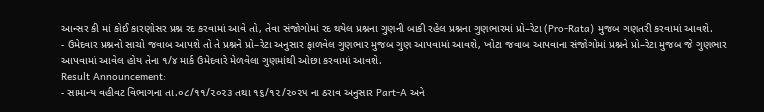આન્સર કી માં કોઈ કારણોસર પ્રશ્ન રદ કરવામાં આવે તો, તેવા સંજોગોમાં રદ થયેલ પ્રશ્નના ગુણની બાકી રહેલ પ્રશ્નના ગુણભારમાં પ્રો–રેટા (Pro-Rata) મુજબ ગણતરી કરવામાં આવશે.
- ઉમેદવાર પ્રશ્નનો સાચો જવાબ આપશે તો તે પ્રશ્નને પ્રો–રેટા અનુસાર ફાળવેલ ગુણભાર મુજબ ગુણ આપવામાં આવશે, ખોટા જવાબ આપવાના સંજોગોમાં પ્રશ્નને પ્રો–રેટા મુજબ જે ગુણભાર આપવામાં આવેલ હોય તેના ૧/૪ માર્ક ઉમેદવારે મેળવેલા ગુણમાંથી ઓછા કરવામાં આવશે.
Result Announcement:
- સામાન્ય વહીવટ વિભાગના તા.૦૮/૧૧/૨૦૨૩ તથા ૧૬/૧૨/૨૦૨૫ ના ઠરાવ અનુસાર Part-A અને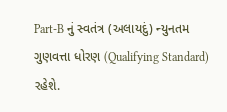Part-B નું સ્વતંત્ર (અલાયદું) ન્યુનતમ ગુણવત્તા ધોરણ (Qualifying Standard) રહેશે.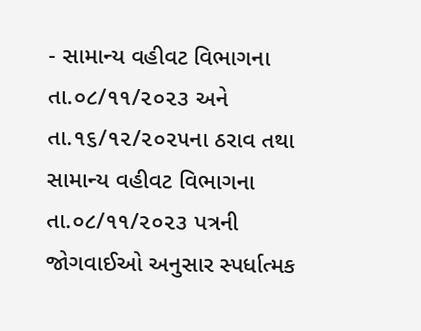- સામાન્ય વહીવટ વિભાગના તા.૦૮/૧૧/૨૦૨૩ અને તા.૧૬/૧૨/૨૦૨૫ના ઠરાવ તથા સામાન્ય વહીવટ વિભાગના તા.૦૮/૧૧/૨૦૨૩ પત્રની જોગવાઈઓ અનુસાર સ્પર્ધાત્મક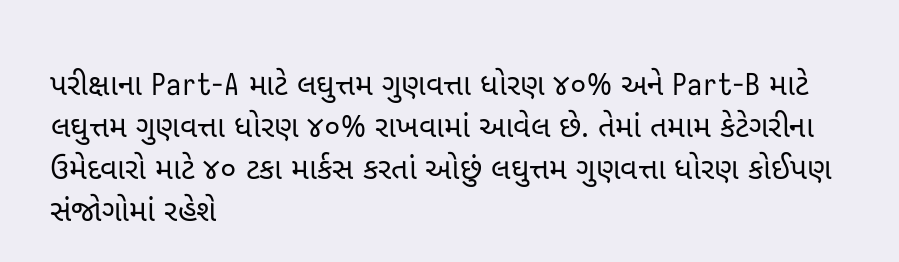પરીક્ષાના Part-A માટે લઘુત્તમ ગુણવત્તા ધોરણ ૪૦% અને Part-B માટે લઘુત્તમ ગુણવત્તા ધોરણ ૪૦% રાખવામાં આવેલ છે. તેમાં તમામ કેટેગરીના ઉમેદવારો માટે ૪૦ ટકા માર્કસ કરતાં ઓછું લઘુત્તમ ગુણવત્તા ધોરણ કોઈપણ સંજોગોમાં રહેશે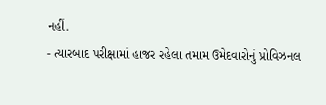નહીં.
- ત્યારબાદ પરીક્ષામાં હાજર રહેલા તમામ ઉમેદવારોનું પ્રોવિઝનલ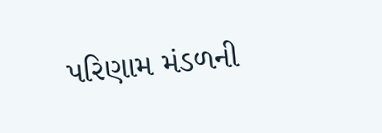પરિણામ મંડળની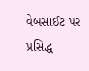વેબસાઈટ પર પ્રસિદ્ધ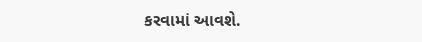કરવામાં આવશે.